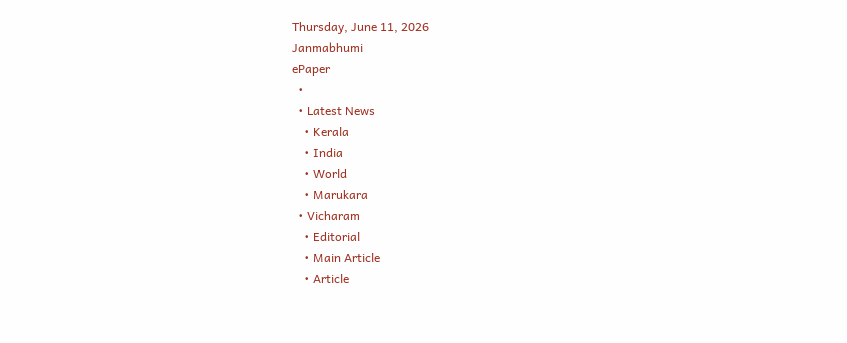Thursday, June 11, 2026
Janmabhumi
ePaper
  •
  • Latest News
    • Kerala
    • India
    • World
    • Marukara
  • Vicharam
    • Editorial
    • Main Article
    • Article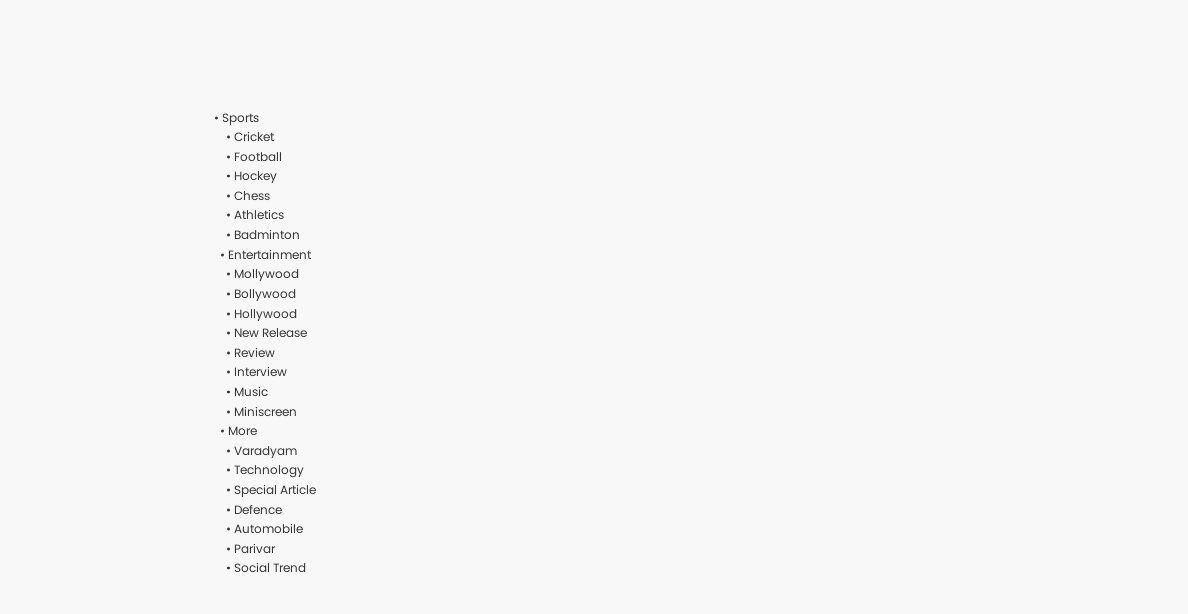• Sports
    • Cricket
    • Football
    • Hockey
    • Chess
    • Athletics
    • Badminton
  • Entertainment
    • Mollywood
    • Bollywood
    • Hollywood
    • New Release
    • Review
    • Interview
    • Music
    • Miniscreen
  • More
    • Varadyam
    • Technology
    • Special Article
    • Defence
    • Automobile
    • Parivar
    • Social Trend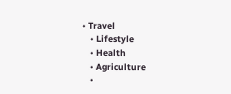• Travel
    • Lifestyle
    • Health
    • Agriculture
    •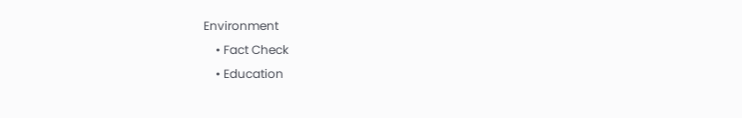Environment
    • Fact Check
    • Education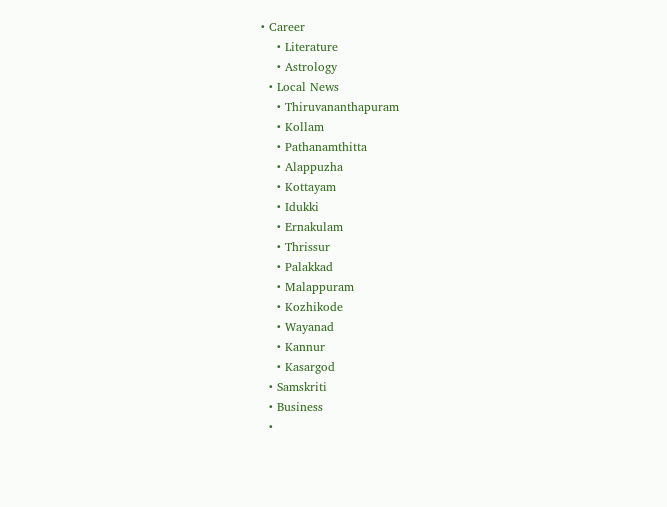• Career
    • Literature
    • Astrology
  • Local News
    • Thiruvananthapuram
    • Kollam
    • Pathanamthitta
    • Alappuzha
    • Kottayam
    • Idukki
    • Ernakulam
    • Thrissur
    • Palakkad
    • Malappuram
    • Kozhikode
    • Wayanad
    • Kannur
    • Kasargod
  • Samskriti
  • Business
  •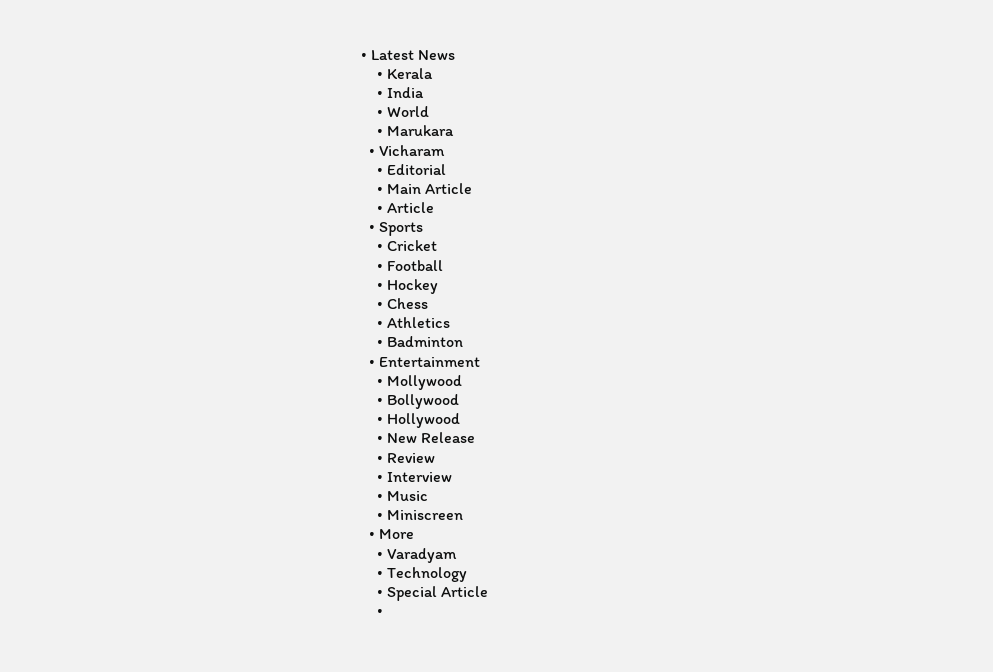• Latest News
    • Kerala
    • India
    • World
    • Marukara
  • Vicharam
    • Editorial
    • Main Article
    • Article
  • Sports
    • Cricket
    • Football
    • Hockey
    • Chess
    • Athletics
    • Badminton
  • Entertainment
    • Mollywood
    • Bollywood
    • Hollywood
    • New Release
    • Review
    • Interview
    • Music
    • Miniscreen
  • More
    • Varadyam
    • Technology
    • Special Article
    •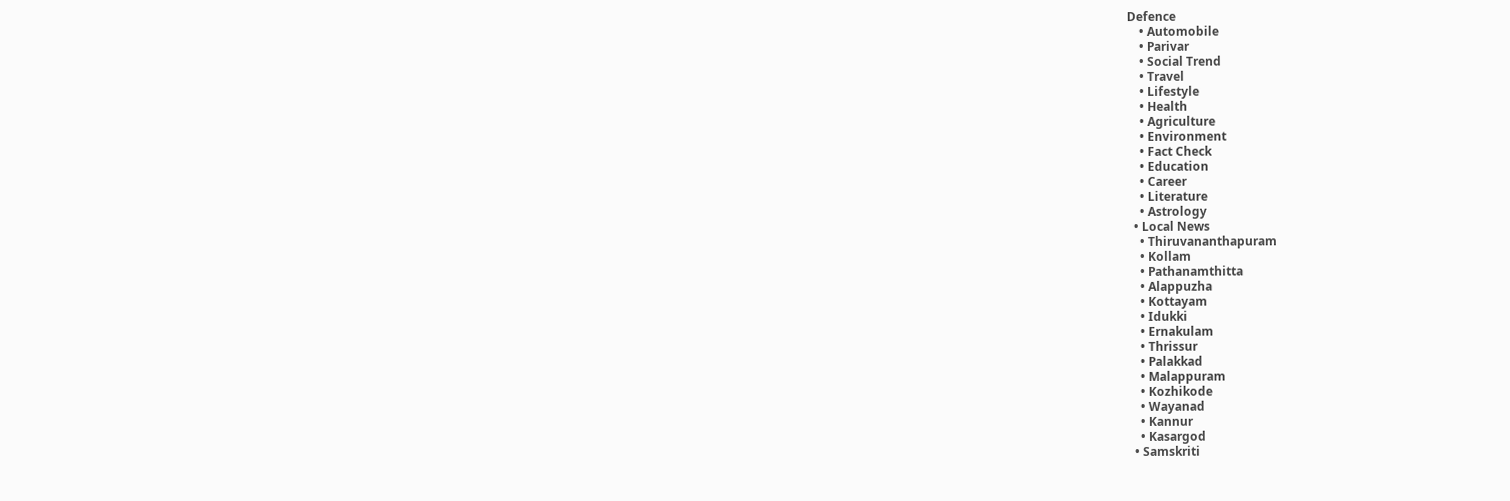Defence
    • Automobile
    • Parivar
    • Social Trend
    • Travel
    • Lifestyle
    • Health
    • Agriculture
    • Environment
    • Fact Check
    • Education
    • Career
    • Literature
    • Astrology
  • Local News
    • Thiruvananthapuram
    • Kollam
    • Pathanamthitta
    • Alappuzha
    • Kottayam
    • Idukki
    • Ernakulam
    • Thrissur
    • Palakkad
    • Malappuram
    • Kozhikode
    • Wayanad
    • Kannur
    • Kasargod
  • Samskriti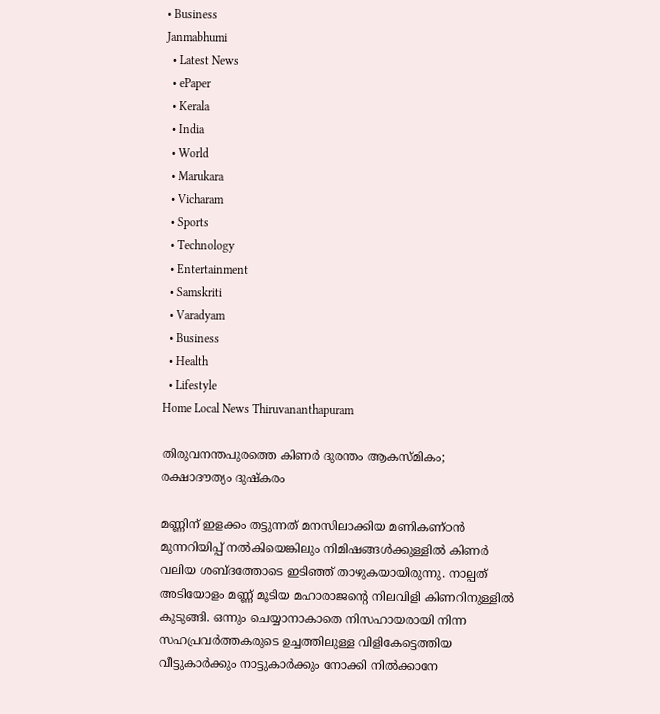• Business
Janmabhumi
  • Latest News
  • ePaper
  • Kerala
  • India
  • World
  • Marukara
  • Vicharam
  • Sports
  • Technology
  • Entertainment
  • Samskriti
  • Varadyam
  • Business
  • Health
  • Lifestyle
Home Local News Thiruvananthapuram

തിരുവനന്തപുരത്തെ കിണര്‍ ദുരന്തം ആകസ്മികം; രക്ഷാദൗത്യം ദുഷ്‌കരം

മണ്ണിന് ഇളക്കം തട്ടുന്നത് മനസിലാക്കിയ മണികണ്ഠന്‍ മുന്നറിയിപ്പ് നല്‍കിയെങ്കിലും നിമിഷങ്ങള്‍ക്കുള്ളില്‍ കിണര്‍ വലിയ ശബ്ദത്തോടെ ഇടിഞ്ഞ് താഴുകയായിരുന്നു. നാല്പത് അടിയോളം മണ്ണ് മൂടിയ മഹാരാജന്റെ നിലവിളി കിണറിനുള്ളില്‍ കുടുങ്ങി. ഒന്നും ചെയ്യാനാകാതെ നിസഹായരായി നിന്ന സഹപ്രവര്‍ത്തകരുടെ ഉച്ചത്തിലുള്ള വിളികേട്ടെത്തിയ വീട്ടുകാര്‍ക്കും നാട്ടുകാര്‍ക്കും നോക്കി നില്‍ക്കാനേ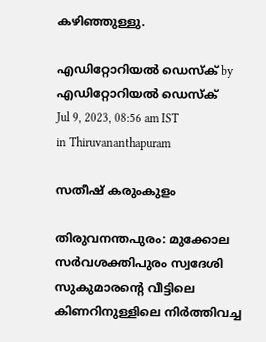കഴിഞ്ഞുള്ളു.

എഡിറ്റോറിയൽ ഡെസ്ക് by എഡിറ്റോറിയൽ ഡെസ്ക്
Jul 9, 2023, 08:56 am IST
in Thiruvananthapuram

സതീഷ് കരുംകുളം

തിരുവനന്തപുരം: മുക്കോല സര്‍വശക്തിപുരം സ്വദേശി സുകുമാരന്റെ വീട്ടിലെ കിണറിനുള്ളിലെ നിര്‍ത്തിവച്ച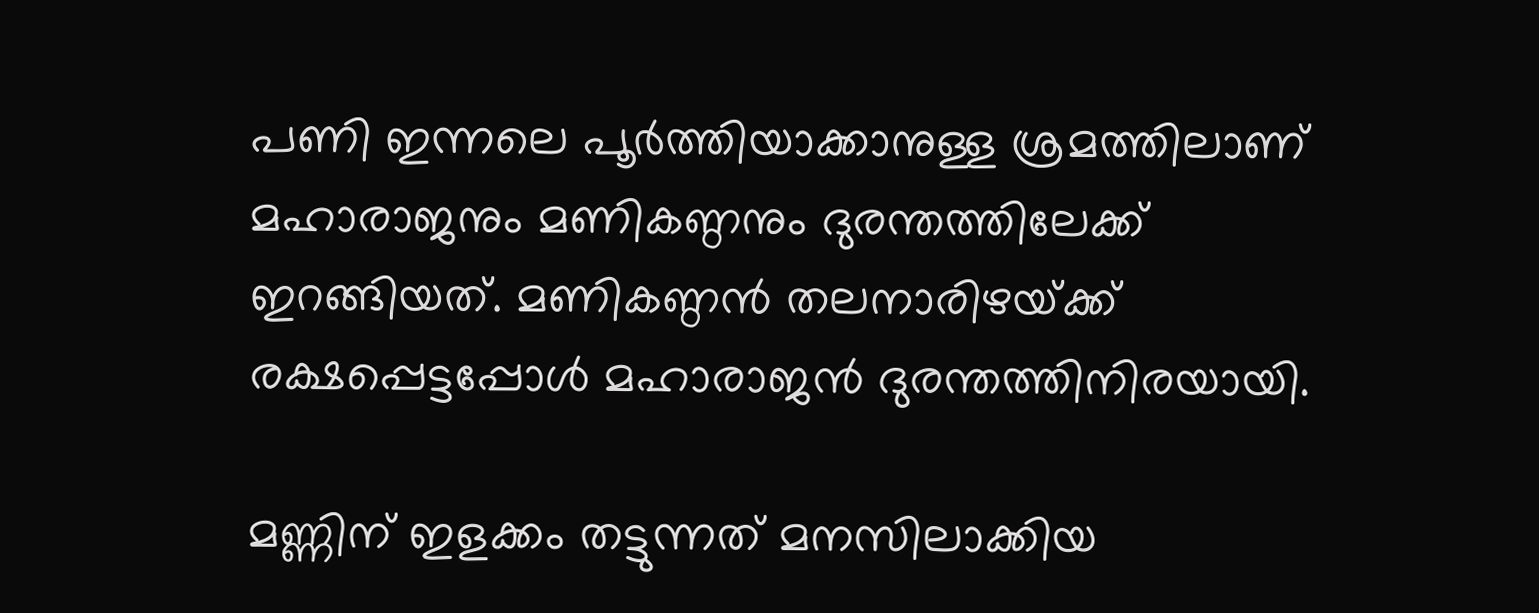പണി ഇന്നലെ പൂര്‍ത്തിയാക്കാനുള്ള ശ്രമത്തിലാണ് മഹാരാജനും മണികണ്ഠനും ദുരന്തത്തിലേക്ക് ഇറങ്ങിയത്. മണികണ്ഠന്‍ തലനാരിഴയ്‌ക്ക് രക്ഷപ്പെട്ടപ്പോള്‍ മഹാരാജന്‍ ദുരന്തത്തിനിരയായി.

മണ്ണിന് ഇളക്കം തട്ടുന്നത് മനസിലാക്കിയ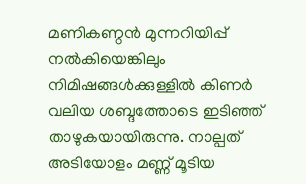മണികണ്ഠന്‍ മുന്നറിയിപ്പ് നല്‍കിയെങ്കിലും നിമിഷങ്ങള്‍ക്കുള്ളില്‍ കിണര്‍ വലിയ ശബ്ദത്തോടെ ഇടിഞ്ഞ് താഴുകയായിരുന്നു. നാല്പത് അടിയോളം മണ്ണ് മൂടിയ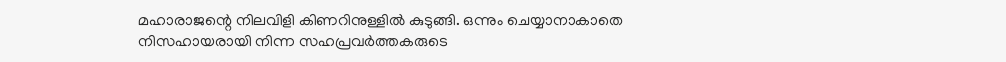മഹാരാജന്റെ നിലവിളി കിണറിനുള്ളില്‍ കുടുങ്ങി. ഒന്നും ചെയ്യാനാകാതെ നിസഹായരായി നിന്ന സഹപ്രവര്‍ത്തകരുടെ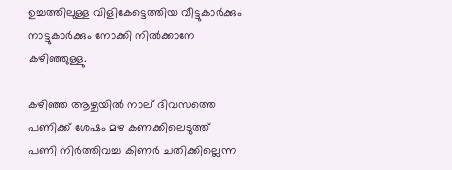ഉച്ചത്തിലുള്ള വിളികേട്ടെത്തിയ വീട്ടുകാര്‍ക്കും നാട്ടുകാര്‍ക്കും നോക്കി നില്‍ക്കാനേ കഴിഞ്ഞുള്ളു.

കഴിഞ്ഞ ആഴ്ചയില്‍ നാല് ദിവസത്തെ പണിക്ക് ശേഷം മഴ കണക്കിലെടുത്ത് പണി നിര്‍ത്തിവച്ച കിണര്‍ ചതിക്കില്ലെന്ന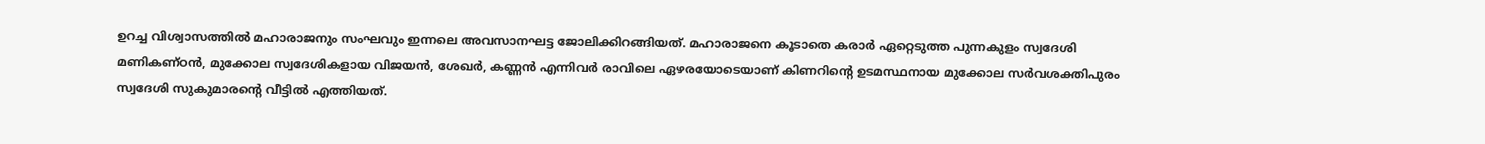ഉറച്ച വിശ്വാസത്തില്‍ മഹാരാജനും സംഘവും ഇന്നലെ അവസാനഘട്ട ജോലിക്കിറങ്ങിയത്. മഹാരാജനെ കൂടാതെ കരാര്‍ ഏറ്റെടുത്ത പുന്നകുളം സ്വദേശി മണികണ്ഠന്‍, മുക്കോല സ്വദേശികളായ വിജയന്‍, ശേഖര്‍, കണ്ണന്‍ എന്നിവര്‍ രാവിലെ ഏഴരയോടെയാണ് കിണറിന്റെ ഉടമസ്ഥനായ മുക്കോല സര്‍വശക്തിപുരം സ്വദേശി സുകുമാരന്റെ വീട്ടില്‍ എത്തിയത്.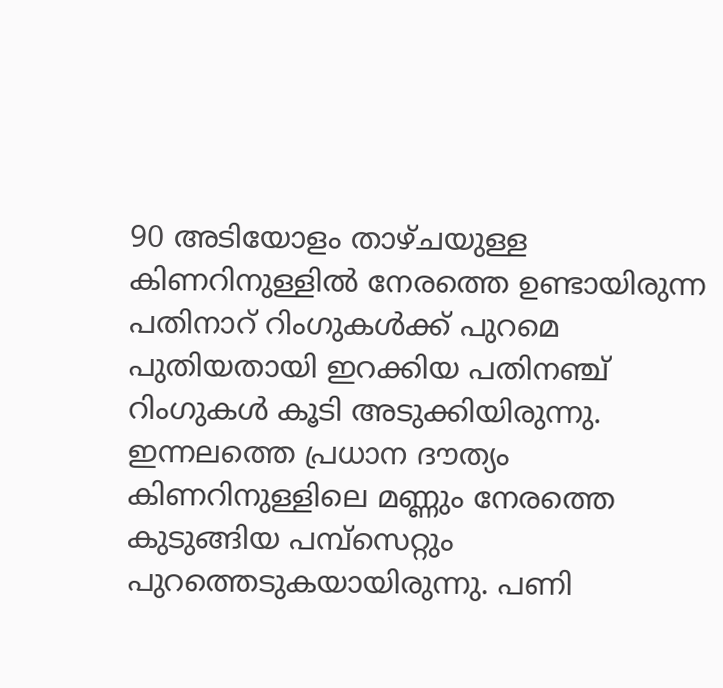90 അടിയോളം താഴ്ചയുള്ള കിണറിനുള്ളില്‍ നേരത്തെ ഉണ്ടായിരുന്ന പതിനാറ് റിംഗുകള്‍ക്ക് പുറമെ പുതിയതായി ഇറക്കിയ പതിനഞ്ച് റിംഗുകള്‍ കൂടി അടുക്കിയിരുന്നു. ഇന്നലത്തെ പ്രധാന ദൗത്യം കിണറിനുള്ളിലെ മണ്ണും നേരത്തെ കുടുങ്ങിയ പമ്പ്‌സെറ്റും പുറത്തെടുകയായിരുന്നു. പണി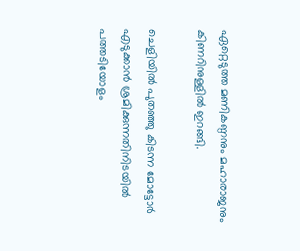ഏറ്റെടുത്ത മണികണ്ഠനും മഹാരാജനും കിണറിനുള്ളില്‍ ഇറങ്ങി.

ചെളിയില്‍ പുതഞ്ഞു കിടന്ന മോട്ടോര്‍ എടുക്കാന്‍ ശ്രമിക്കുന്നതിനിടയില്‍ പത്തടിയോളം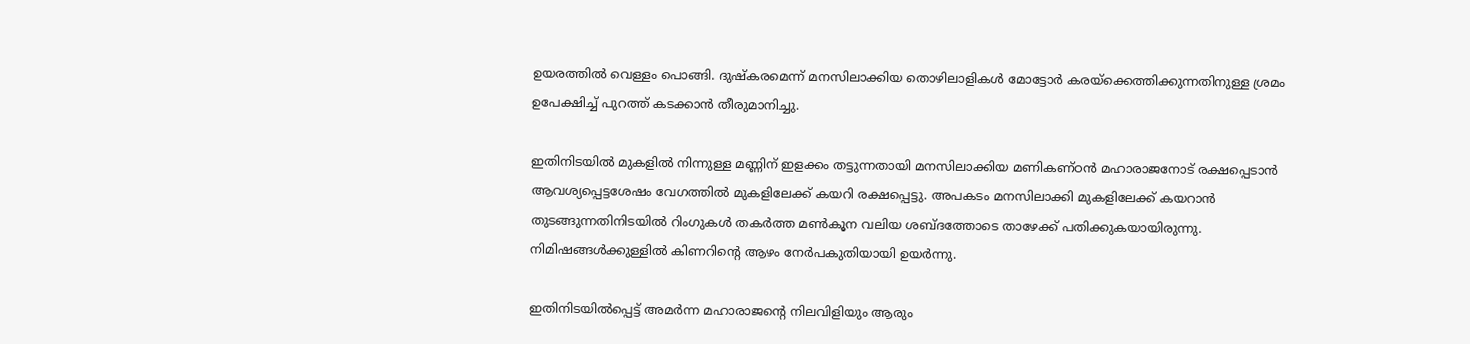ഉയരത്തില്‍ വെള്ളം പൊങ്ങി. ദുഷ്‌കരമെന്ന് മനസിലാക്കിയ തൊഴിലാളികള്‍ മോട്ടോര്‍ കരയ്‌ക്കെത്തിക്കുന്നതിനുള്ള ശ്രമം ഉപേക്ഷിച്ച് പുറത്ത് കടക്കാന്‍ തീരുമാനിച്ചു.

ഇതിനിടയില്‍ മുകളില്‍ നിന്നുള്ള മണ്ണിന് ഇളക്കം തട്ടുന്നതായി മനസിലാക്കിയ മണികണ്ഠന്‍ മഹാരാജനോട് രക്ഷപ്പെടാന്‍ ആവശ്യപ്പെട്ടശേഷം വേഗത്തില്‍ മുകളിലേക്ക് കയറി രക്ഷപ്പെട്ടു. അപകടം മനസിലാക്കി മുകളിലേക്ക് കയറാന്‍ തുടങ്ങുന്നതിനിടയില്‍ റിംഗുകള്‍ തകര്‍ത്ത മണ്‍കൂന വലിയ ശബ്ദത്തോടെ താഴേക്ക് പതിക്കുകയായിരുന്നു. നിമിഷങ്ങള്‍ക്കുള്ളില്‍ കിണറിന്റെ ആഴം നേര്‍പകുതിയായി ഉയര്‍ന്നു.

ഇതിനിടയില്‍പ്പെട്ട് അമര്‍ന്ന മഹാരാജന്റെ നിലവിളിയും ആരും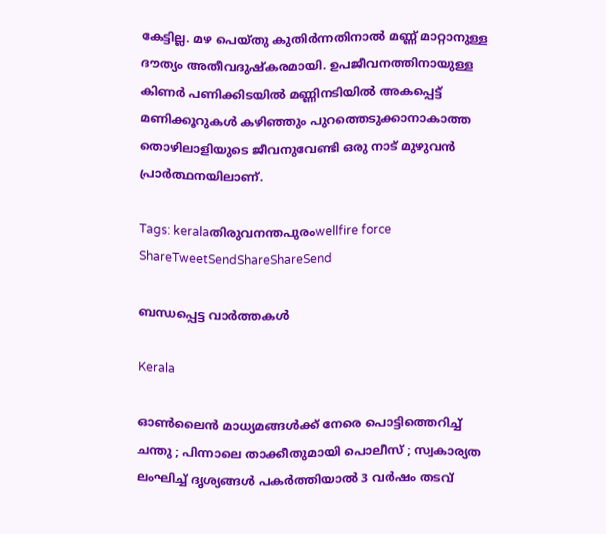കേട്ടില്ല. മഴ പെയ്തു കുതിര്‍ന്നതിനാല്‍ മണ്ണ് മാറ്റാനുള്ള ദൗത്യം അതീവദുഷ്‌കരമായി. ഉപജീവനത്തിനായുള്ള കിണര്‍ പണിക്കിടയില്‍ മണ്ണിനടിയില്‍ അകപ്പെട്ട് മണിക്കൂറുകള്‍ കഴിഞ്ഞും പുറത്തെടുക്കാനാകാത്ത തൊഴിലാളിയുടെ ജീവനുവേണ്ടി ഒരു നാട് മുഴുവന്‍ പ്രാര്‍ത്ഥനയിലാണ്.

Tags: keralaതിരുവനന്തപുരംwellfire force
ShareTweetSendShareShareSend

ബന്ധപ്പെട്ട വാര്‍ത്തകള്‍

Kerala

ഓൺലൈൻ മാധ്യമങ്ങൾക്ക് നേരെ പൊട്ടിത്തെറിച്ച് ചന്തു ; പിന്നാലെ താക്കീതുമായി പൊലീസ് ; സ്വകാര്യത ലംഘിച്ച് ദൃശ്യങ്ങൾ പകർത്തിയാൽ 3 വർഷം തടവ്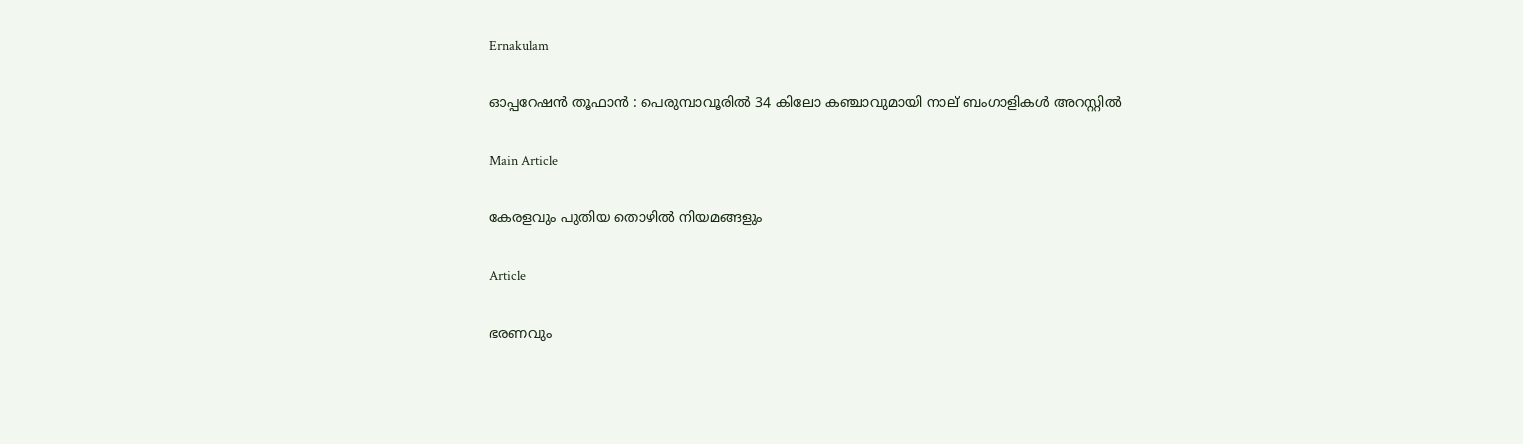Ernakulam

ഓപ്പറേഷൻ തൂഫാൻ : പെരുമ്പാവൂരിൽ 34 കിലോ കഞ്ചാവുമായി നാല് ബംഗാളികൾ അറസ്റ്റിൽ

Main Article

കേരളവും പുതിയ തൊഴില്‍ നിയമങ്ങളും

Article

ഭരണവും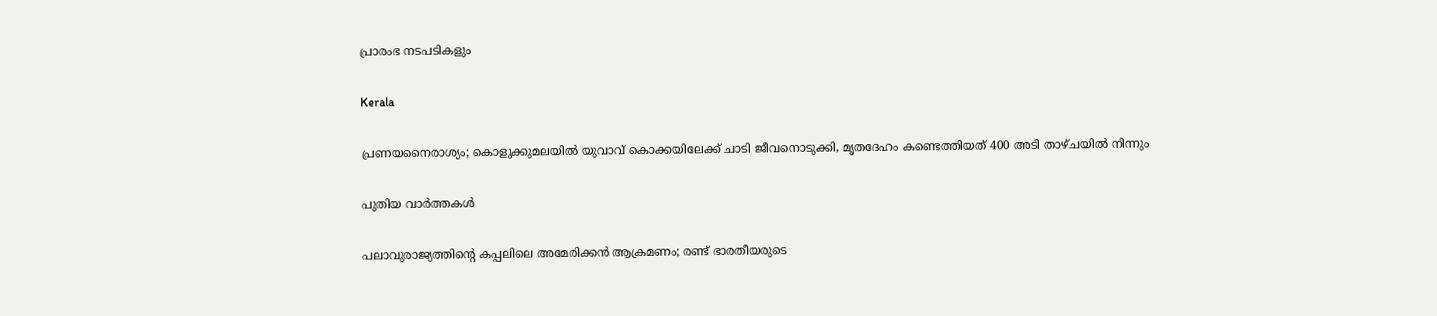പ്രാരംഭ നടപടികളും

Kerala

പ്രണയനൈരാശ്യം; കൊളുക്കുമലയിൽ യുവാവ് കൊക്കയിലേക്ക് ചാടി ജീവനൊടുക്കി, മൃതദേഹം കണ്ടെത്തിയത് 400 അടി താഴ്ചയില്‍ നിന്നും

പുതിയ വാര്‍ത്തകള്‍

പലാവുരാജ്യത്തിന്റെ കപ്പലിലെ അമേരിക്കൻ ആക്രമണം; രണ്ട് ഭാരതീയരുടെ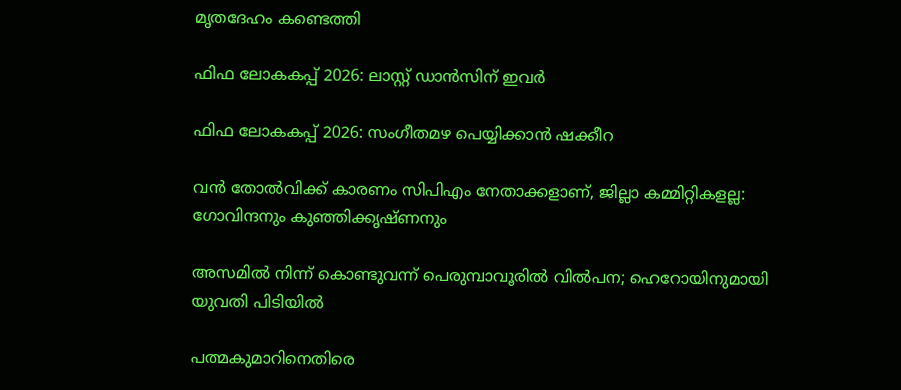മൃതദേഹം കണ്ടെത്തി

ഫിഫ ലോകകപ്പ് 2026: ലാസ്റ്റ് ഡാന്‍സിന് ഇവര്‍

ഫിഫ ലോകകപ്പ് 2026: സംഗീതമഴ പെയ്യിക്കാന്‍ ഷക്കീറ

വൻ തോൽവിക്ക് കാരണം സിപിഎം നേതാക്കളാണ്, ജില്ലാ കമ്മിറ്റികളല്ല: ഗോവിന്ദനും കുഞ്ഞിക്കൃഷ്ണനും

അസമിൽ നിന്ന് കൊണ്ടുവന്ന് പെരുമ്പാവൂരിൽ വിൽപന; ഹെറോയിനുമായി യുവതി പിടിയില്‍

പത്മകുമാറിനെതിരെ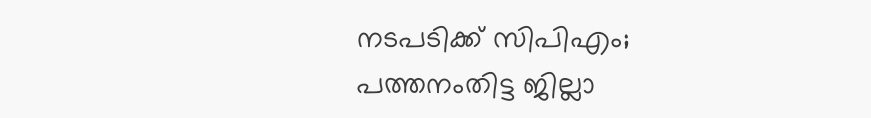നടപടിക്ക് സിപിഎം; പത്തനംതിട്ട ജില്ലാ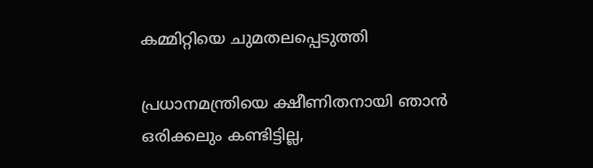കമ്മിറ്റിയെ ചുമതലപ്പെടുത്തി

പ്രധാനമന്ത്രിയെ ക്ഷീണിതനായി ഞാൻ ഒരിക്കലും കണ്ടിട്ടില്ല,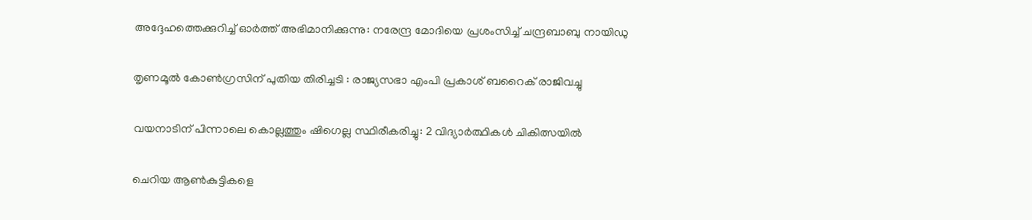അദ്ദേഹത്തെക്കുറിച്ച് ഓർത്ത് അഭിമാനിക്കുന്നു: നരേന്ദ്ര മോദിയെ പ്രശംസിച്ച് ചന്ദ്രബാബു നായിഡു

തൃണമൂൽ കോൺഗ്രസിന് പുതിയ തിരിച്ചടി : രാജ്യസഭാ എംപി പ്രകാശ് ബറൈക് രാജിവച്ചു

വയനാടിന് പിന്നാലെ കൊല്ലത്തും ഷിഗെല്ല സ്ഥിരീകരിച്ചു: 2 വിദ്യാർത്ഥികൾ ചികിത്സയിൽ

ചെറിയ ആൺകുട്ടികളെ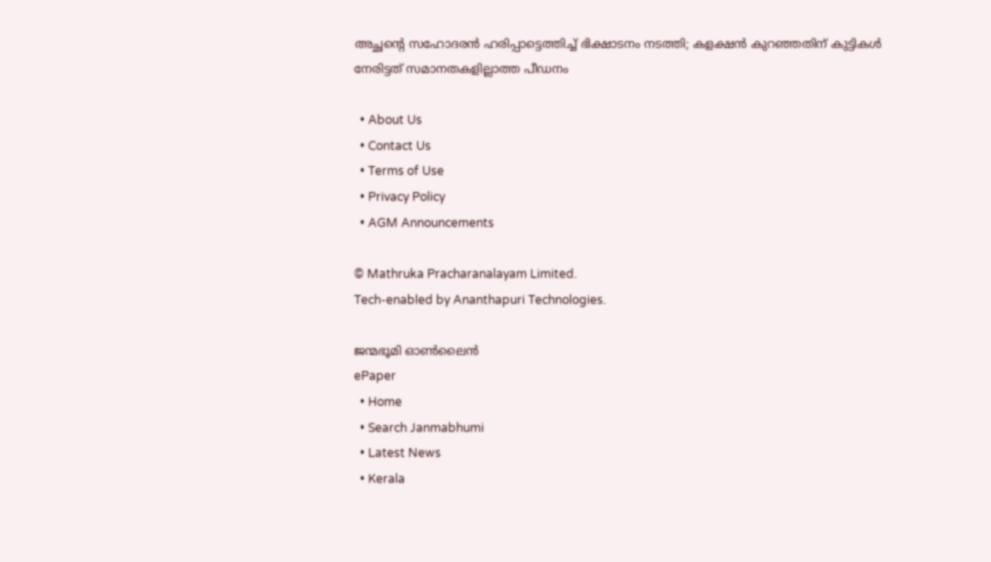അച്ഛന്റെ സഹോദരൻ ഹരിപ്പാട്ടെത്തിച്ച് ഭിക്ഷാടനം നടത്തി; കളക്ഷൻ കുറഞ്ഞതിന് കുട്ടികൾ നേരിട്ടത് സമാനതകളില്ലാത്ത പീഡനം

  • About Us
  • Contact Us
  • Terms of Use
  • Privacy Policy
  • AGM Announcements

© Mathruka Pracharanalayam Limited.
Tech-enabled by Ananthapuri Technologies.

ജന്മഭൂമി ഓണ്‍ലൈന്‍
ePaper
  • Home
  • Search Janmabhumi
  • Latest News
  • Kerala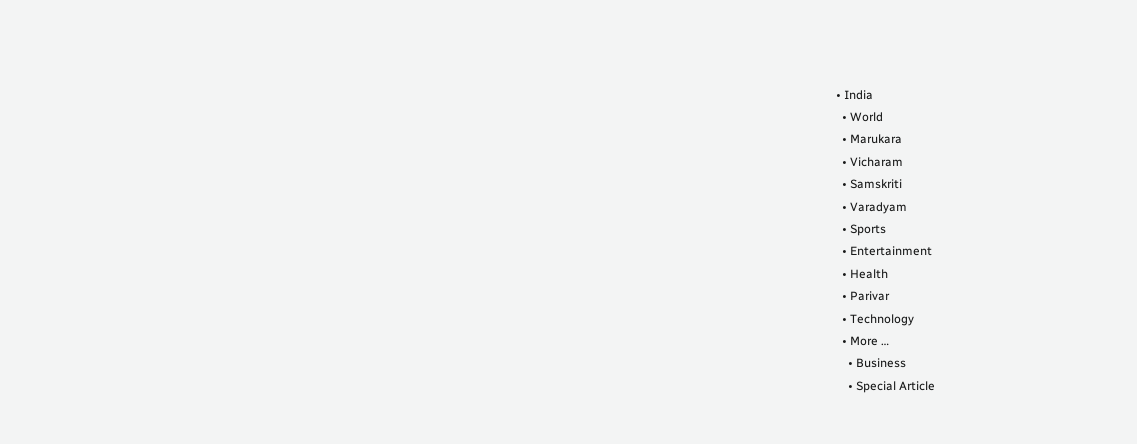• India
  • World
  • Marukara
  • Vicharam
  • Samskriti
  • Varadyam
  • Sports
  • Entertainment
  • Health
  • Parivar
  • Technology
  • More …
    • Business
    • Special Article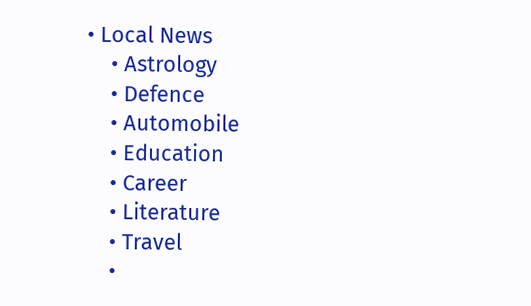• Local News
    • Astrology
    • Defence
    • Automobile
    • Education
    • Career
    • Literature
    • Travel
    •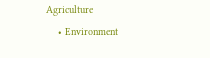Agriculture
    • Environment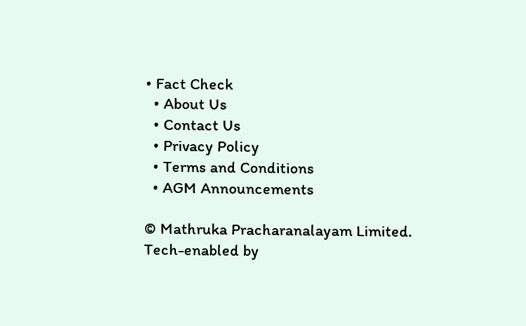• Fact Check
  • About Us
  • Contact Us
  • Privacy Policy
  • Terms and Conditions
  • AGM Announcements

© Mathruka Pracharanalayam Limited.
Tech-enabled by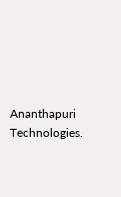Ananthapuri Technologies.